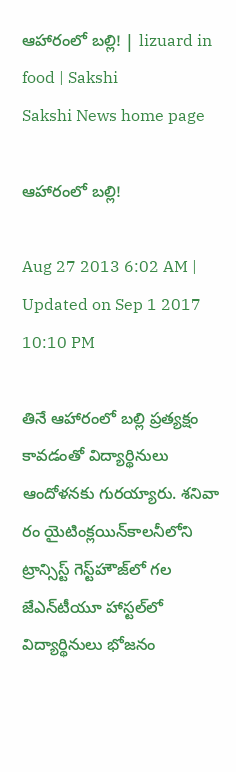ఆహారంలో బల్లి! | lizuard in food | Sakshi
Sakshi News home page

ఆహారంలో బల్లి!

Aug 27 2013 6:02 AM | Updated on Sep 1 2017 10:10 PM

తినే ఆహారంలో బల్లి ప్రత్యక్షం కావడంతో విద్యార్థినులు ఆందోళనకు గురయ్యారు. శనివా రం యైటింక్లయిన్‌కాలనీలోని ట్రాన్సిస్ట్ గెస్ట్‌హౌజ్‌లో గల జేఎన్‌టీయూ హాస్టల్‌లో విద్యార్థినులు భోజనం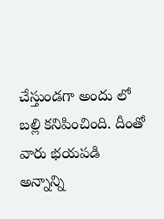చేస్తుండగా అందు లో బల్లి కనిపించింది. దీంతో వారు భయపడి అన్నాన్ని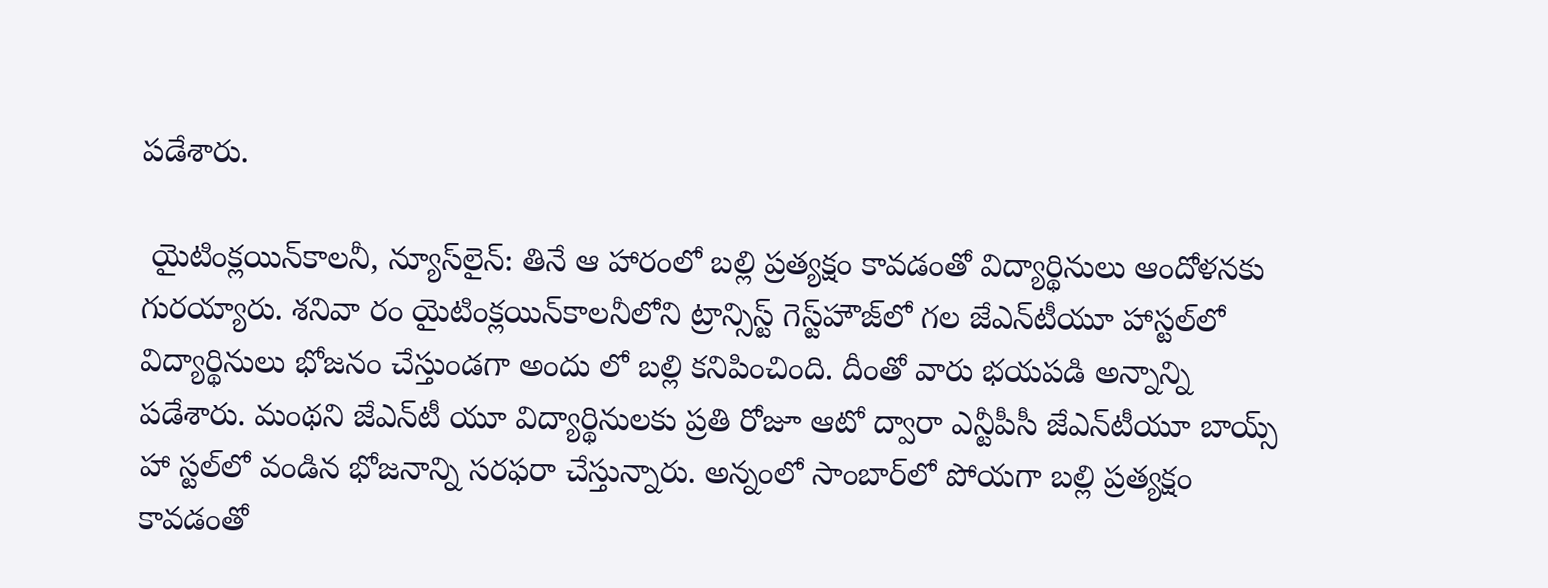పడేశారు.

 యైటింక్లయిన్‌కాలనీ, న్యూస్‌లైన్: తినే ఆ హారంలో బల్లి ప్రత్యక్షం కావడంతో విద్యార్థినులు ఆందోళనకు గురయ్యారు. శనివా రం యైటింక్లయిన్‌కాలనీలోని ట్రాన్సిస్ట్ గెస్ట్‌హౌజ్‌లో గల జేఎన్‌టీయూ హాస్టల్‌లో విద్యార్థినులు భోజనం చేస్తుండగా అందు లో బల్లి కనిపించింది. దీంతో వారు భయపడి అన్నాన్ని పడేశారు. మంథని జేఎన్‌టీ యూ విద్యార్థినులకు ప్రతి రోజూ ఆటో ద్వారా ఎన్టీపీసీ జేఎన్‌టీయూ బాయ్స్ హా స్టల్‌లో వండిన భోజనాన్ని సరఫరా చేస్తున్నారు. అన్నంలో సాంబార్‌లో పోయగా బల్లి ప్రత్యక్షం కావడంతో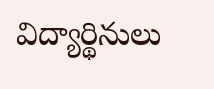విద్యార్థినులు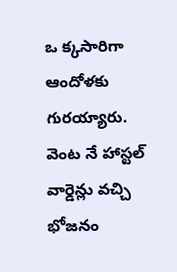ఒ క్కసారిగా ఆందోళకు గురయ్యారు. వెంట నే హాస్టల్ వార్డెన్లు వచ్చి భోజనం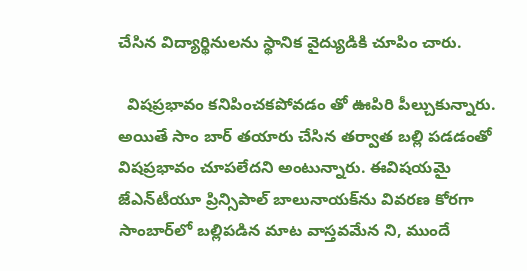చేసిన విద్యార్థినులను స్థానిక వైద్యుడికి చూపిం చారు.

  విషప్రభావం కనిపించకపోవడం తో ఊపిరి పీల్చుకున్నారు. అయితే సాం బార్ తయారు చేసిన తర్వాత బల్లి పడడంతో విషప్రభావం చూపలేదని అంటున్నారు. ఈవిషయమై జేఎన్‌టీయూ ప్రిన్సిపాల్ బాలునాయక్‌ను వివరణ కోరగా సాంబార్‌లో బల్లిపడిన మాట వాస్తవమేన ని, ముందే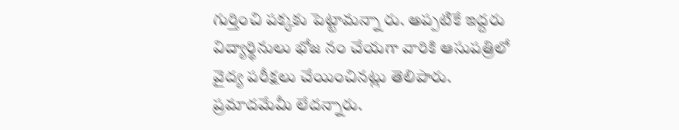గుర్తించి పక్కకు పెట్టామన్నా రు. అప్పటికే ఇద్దరు విద్యార్థినులు భోజ నం చేయగా వారికి ఆసుపత్రిలో వైద్య పరీక్షలు చేయించినట్లు తెలిపారు. ప్రమాదమేమీ లేదన్నారు.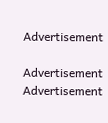Advertisement

Advertisement
Advertisement